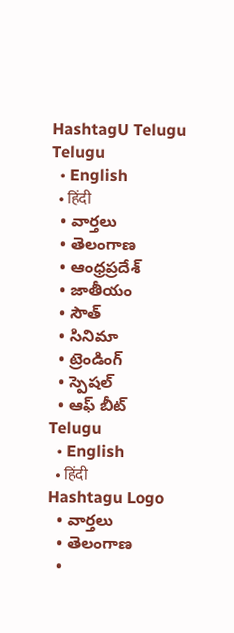HashtagU Telugu
Telugu
  • English
  • हिंदी
  • వార్తలు
  • తెలంగాణ
  • ఆంధ్రప్రదేశ్
  • జాతీయం
  • సౌత్
  • సినిమా
  • ట్రెండింగ్
  • స్పెషల్
  • ఆఫ్ బీట్
Telugu
  • English
  • हिंदी
Hashtagu Logo
  • వార్తలు
  • తెలంగాణ
  •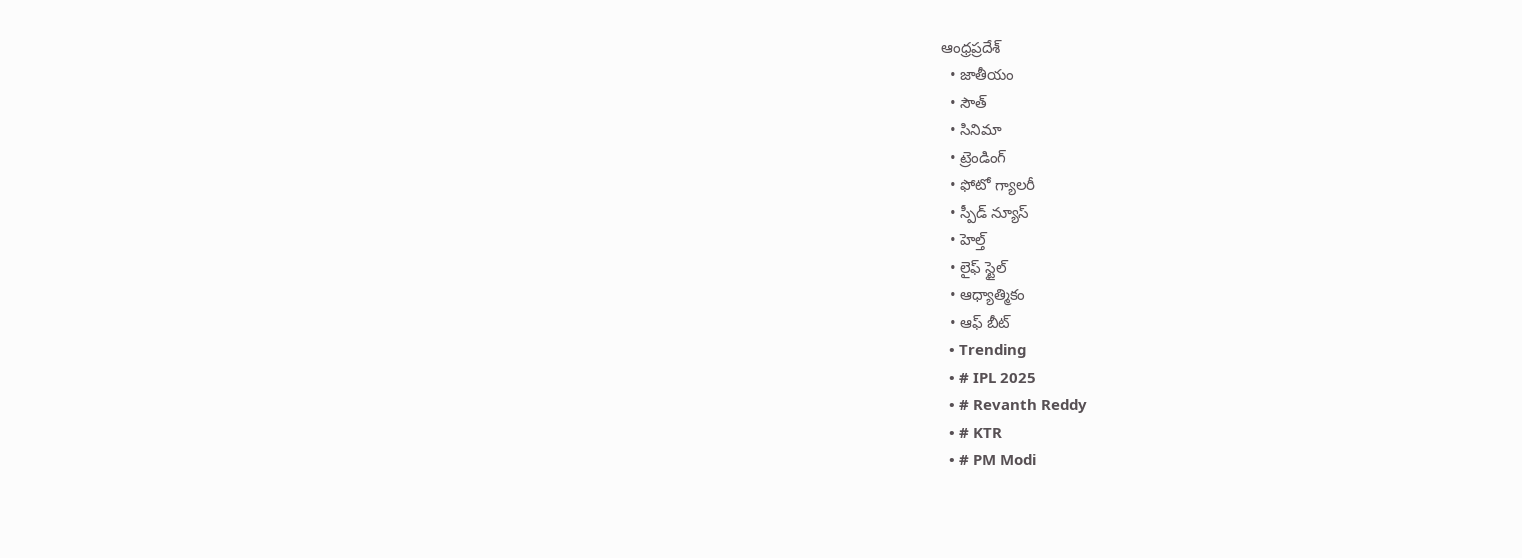ఆంధ్రప్రదేశ్
  • జాతీయం
  • సౌత్
  • సినిమా
  • ట్రెండింగ్
  • ఫోటో గ్యాలరీ
  • స్పీడ్ న్యూస్
  • హెల్త్
  • లైఫ్ స్టైల్
  • ఆధ్యాత్మికం
  • ఆఫ్ బీట్
  • Trending
  • # IPL 2025
  • # Revanth Reddy
  • # KTR
  • # PM Modi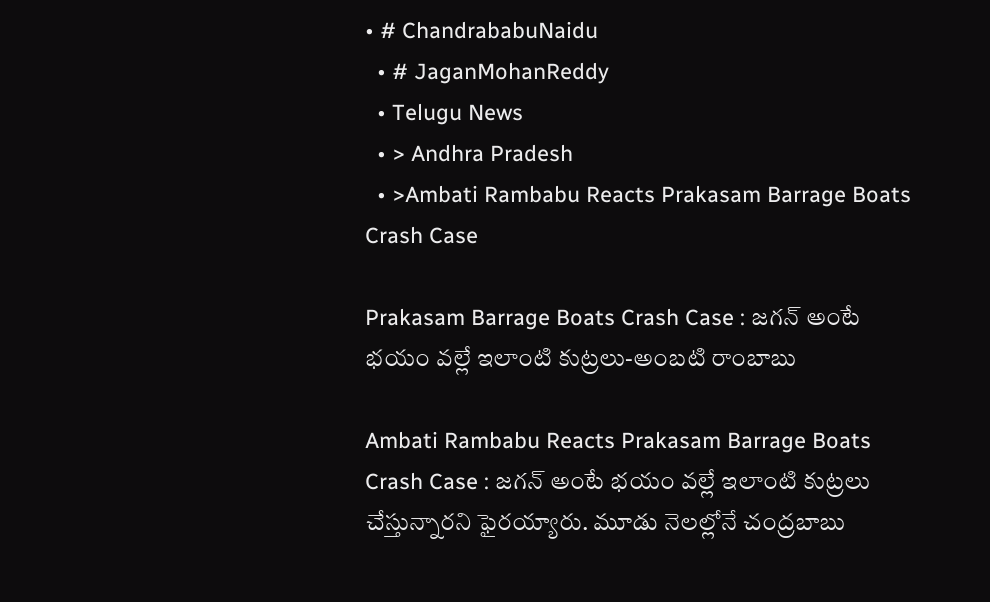• # ChandrababuNaidu
  • # JaganMohanReddy
  • Telugu News
  • > Andhra Pradesh
  • >Ambati Rambabu Reacts Prakasam Barrage Boats Crash Case

Prakasam Barrage Boats Crash Case : జగన్ అంటే భయం వల్లే ఇలాంటి కుట్రలు-అంబటి రాంబాబు

Ambati Rambabu Reacts Prakasam Barrage Boats Crash Case : జగన్ అంటే భయం వల్లే ఇలాంటి కుట్రలు చేస్తున్నారని ఫైరయ్యారు. మూడు నెలల్లోనే చంద్రబాబు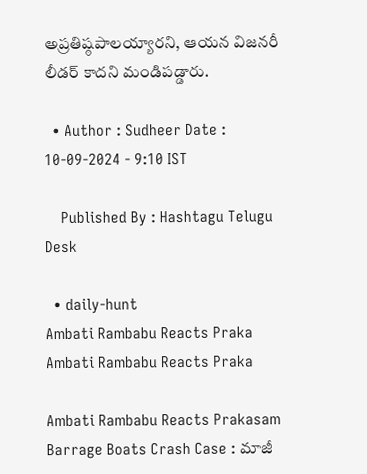అప్రతిష్ఠపాలయ్యారని, ఆయన విజనరీ లీడర్ కాదని మండిపడ్డారు.

  • Author : Sudheer Date : 10-09-2024 - 9:10 IST

    Published By : Hashtagu Telugu Desk

  • daily-hunt
Ambati Rambabu Reacts Praka
Ambati Rambabu Reacts Praka

Ambati Rambabu Reacts Prakasam Barrage Boats Crash Case : మాజీ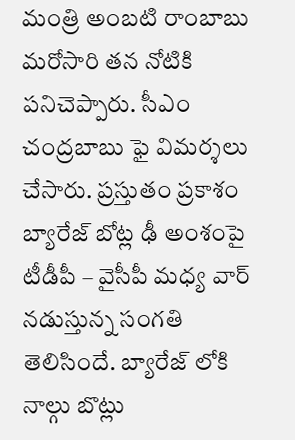మంత్రి అంబటి రాంబాబు మరోసారి తన నోటికి పనిచెప్పారు. సీఎం చంద్రబాబు ఫై విమర్శలు చేసారు. ప్రస్తుతం ప్రకాశం బ్యారేజ్ బోట్ల ఢీ అంశంపై టీడీపీ – వైసీపీ మధ్య వార్ నడుస్తున్న సంగతి తెలిసిందే. బ్యారేజ్ లోకి నాల్గు బొట్లు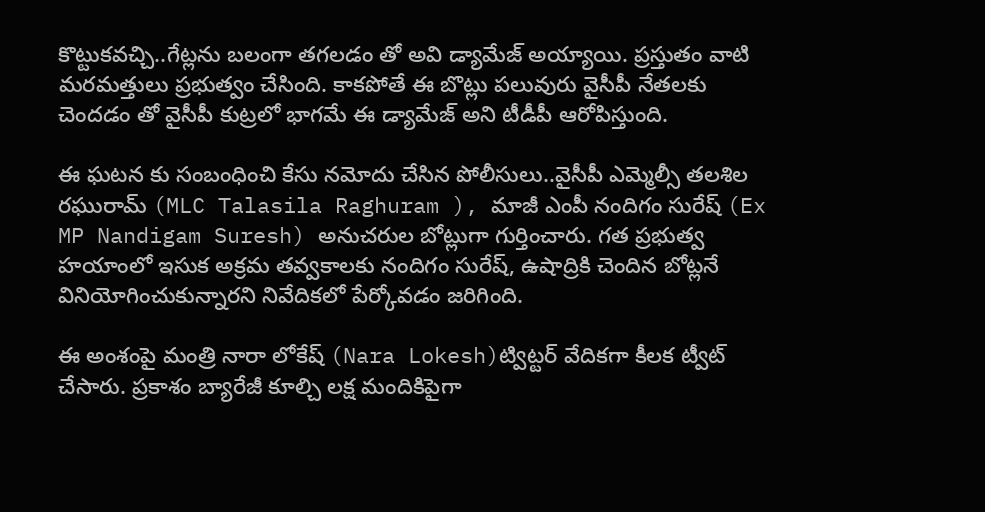కొట్టుకవచ్చి..గేట్లను బలంగా తగలడం తో అవి డ్యామేజ్ అయ్యాయి. ప్రస్తుతం వాటి మరమత్తులు ప్రభుత్వం చేసింది. కాకపోతే ఈ బొట్లు పలువురు వైసీపీ నేతలకు చెందడం తో వైసీపీ కుట్రలో భాగమే ఈ డ్యామేజ్ అని టీడీపీ ఆరోపిస్తుంది.

ఈ ఘటన కు సంబంధించి కేసు నమోదు చేసిన పోలీసులు..వైసీపీ ఎమ్మెల్సీ తలశిల రఘురామ్ (MLC Talasila Raghuram ), మాజీ ఎంపీ నందిగం సురేష్ (Ex MP Nandigam Suresh) అనుచరుల బోట్లుగా గుర్తించారు. గత ప్రభుత్వ హయాంలో ఇసుక అక్రమ తవ్వకాలకు నందిగం సురేష్, ఉషాద్రికి చెందిన బోట్లనే వినియోగించుకున్నారని నివేదికలో పేర్కోవడం జరిగింది.

ఈ అంశంపై మంత్రి నారా లోకేష్ (Nara Lokesh)ట్విట్టర్ వేదికగా కీలక ట్వీట్ చేసారు. ప్రకాశం బ్యారేజీ కూల్చి లక్ష మందికిపైగా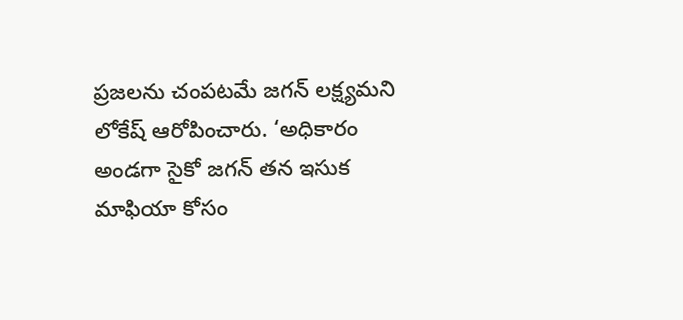ప్రజలను చంపటమే జగన్ లక్ష్యమని లోకేష్ ఆరోపించారు. ‘అధికారం అండగా సైకో జగన్ తన ఇసుక మాఫియా కోసం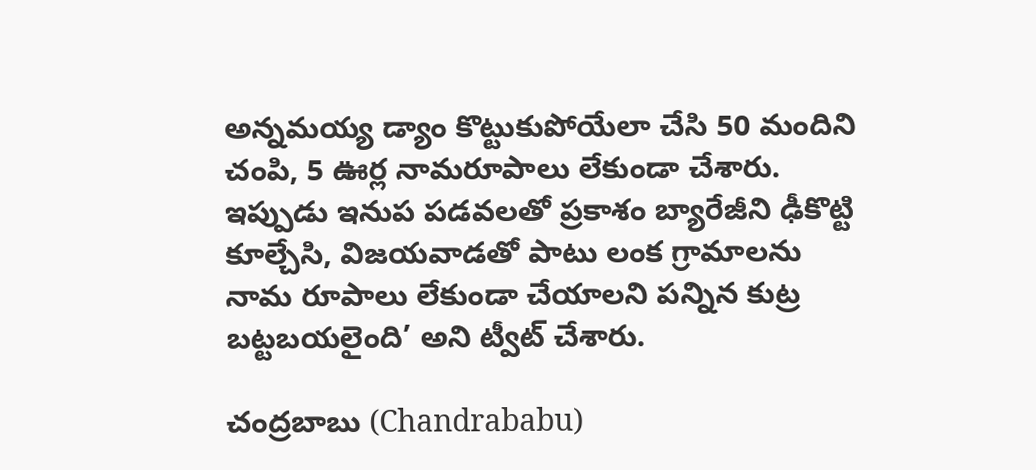అన్నమయ్య డ్యాం కొట్టుకుపోయేలా చేసి 50 మందిని చంపి, 5 ఊర్ల నామరూపాలు లేకుండా చేశారు. ఇప్పుడు ఇనుప పడవలతో ప్రకాశం బ్యారేజీని ఢీకొట్టి కూల్చేసి, విజయవాడతో పాటు లంక గ్రామాలను నామ రూపాలు లేకుండా చేయాలని పన్నిన కుట్ర బట్టబయలైంది’ అని ట్వీట్ చేశారు.

చంద్రబాబు (Chandrababu)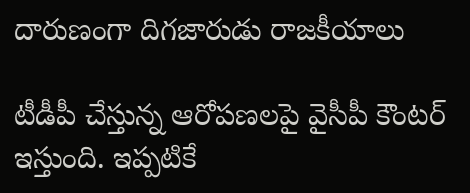దారుణంగా దిగజారుడు రాజకీయాలు

టీడీపీ చేస్తున్న ఆరోపణలపై వైసీపీ కౌంటర్ ఇస్తుంది. ఇప్పటికే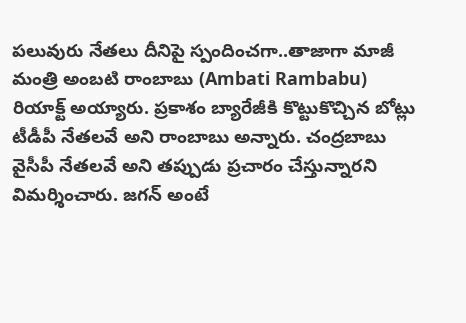పలువురు నేతలు దీనిపై స్పందించగా..తాజాగా మాజీ మంత్రి అంబటి రాంబాబు (Ambati Rambabu) రియాక్ట్ అయ్యారు. ప్రకాశం బ్యారేజీకి కొట్టుకొచ్చిన బోట్లు టీడీపీ నేతలవే అని రాంబాబు అన్నారు. చంద్రబాబు వైసీపీ నేతలవే అని తప్పుడు ప్రచారం చేస్తున్నారని విమర్శించారు. జగన్ అంటే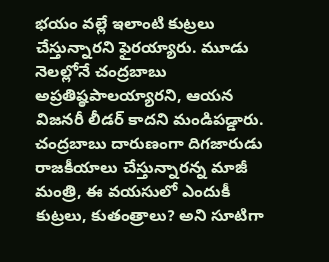భయం వల్లే ఇలాంటి కుట్రలు చేస్తున్నారని ఫైరయ్యారు. మూడు నెలల్లోనే చంద్రబాబు అప్రతిష్ఠపాలయ్యారని, ఆయన విజనరీ లీడర్ కాదని మండిపడ్డారు. చంద్రబాబు దారుణంగా దిగజారుడు రాజకీయాలు చేస్తున్నారన్న మాజీ మంత్రి, ఈ వయసులో ఎందుకీ కుట్రలు, కుతంత్రాలు? అని సూటిగా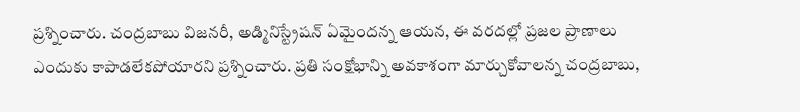ప్రశ్నించారు. చంద్రబాబు విజనరీ, అడ్మినిస్ట్రేషన్‌ ఏమైందన్న ఆయన, ఈ వరదల్లో ప్రజల ప్రాణాలు ఎందుకు కాపాడలేకపోయారని ప్రశ్నించారు. ప్రతి సంక్షోభాన్ని అవకాశంగా మార్చుకోవాలన్న చంద్రబాబు,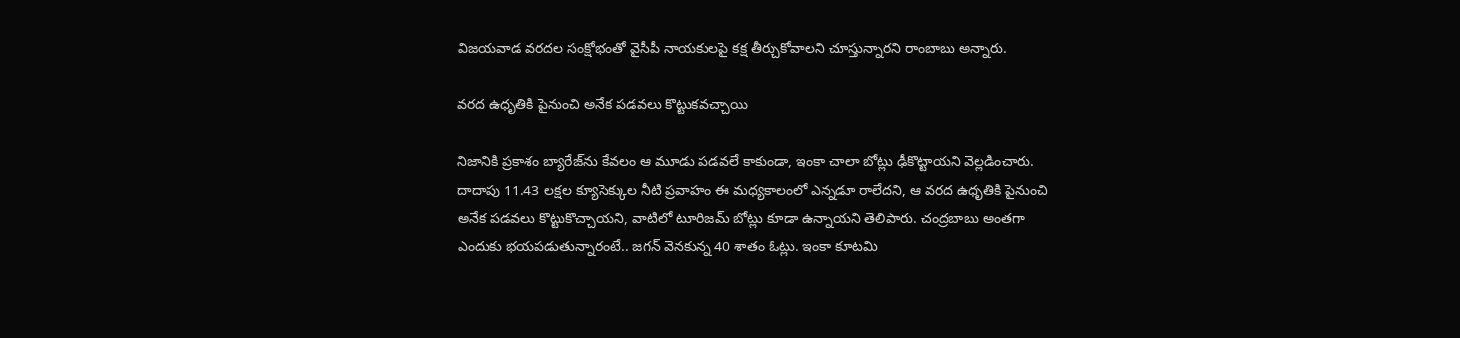విజయవాడ వరదల సంక్షోభంతో వైసీపీ నాయకులపై కక్ష తీర్చుకోవాలని చూస్తున్నారని రాంబాబు అన్నారు.

వరద ఉధృతికి పైనుంచి అనేక పడవలు కొట్టుకవచ్చాయి

నిజానికి ప్రకాశం బ్యారేజ్‌ను కేవలం ఆ మూడు పడవలే కాకుండా, ఇంకా చాలా బోట్లు ఢీకొట్టాయని వెల్లడించారు. దాదాపు 11.43 లక్షల క్యూసెక్కుల నీటి ప్రవాహం ఈ మధ్యకాలంలో ఎన్నడూ రాలేదని, ఆ వరద ఉధృతికి పైనుంచి అనేక పడవలు కొట్టుకొచ్చాయని, వాటిలో టూరిజమ్‌ బోట్లు కూడా ఉన్నాయని తెలిపారు. చంద్రబాబు అంతగా ఎందుకు భయపడుతున్నారంటే.. జగన్ వెనకున్న 40 శాతం ఓట్లు. ఇంకా కూటమి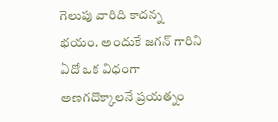గెలుపు వారిది కాదన్న భయం. అందుకే జగన్‌ గారిని ఏదో ఒక విధంగా అణగదొక్కాలనే ప్రయత్నం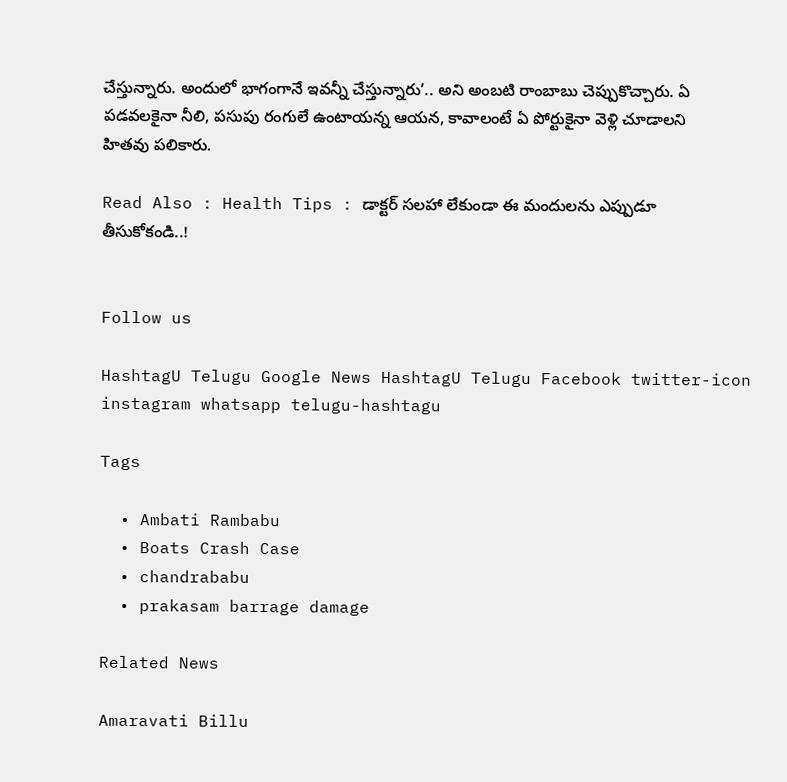చేస్తున్నారు. అందులో భాగంగానే ఇవన్నీ చేస్తున్నారు’.. అని అంబటి రాంబాబు చెప్పుకొచ్చారు. ఏ పడవలకైనా నీలి, పసుపు రంగులే ఉంటాయన్న ఆయన, కావాలంటే ఏ పోర్టుకైనా వెళ్లి చూడాలని హితవు పలికారు.

Read Also : Health Tips : డాక్టర్ సలహా లేకుండా ఈ మందులను ఎప్పుడూ తీసుకోకండి..!


Follow us

HashtagU Telugu Google News HashtagU Telugu Facebook twitter-icon instagram whatsapp telugu-hashtagu

Tags

  • Ambati Rambabu
  • Boats Crash Case
  • chandrababu
  • prakasam barrage damage

Related News

Amaravati Billu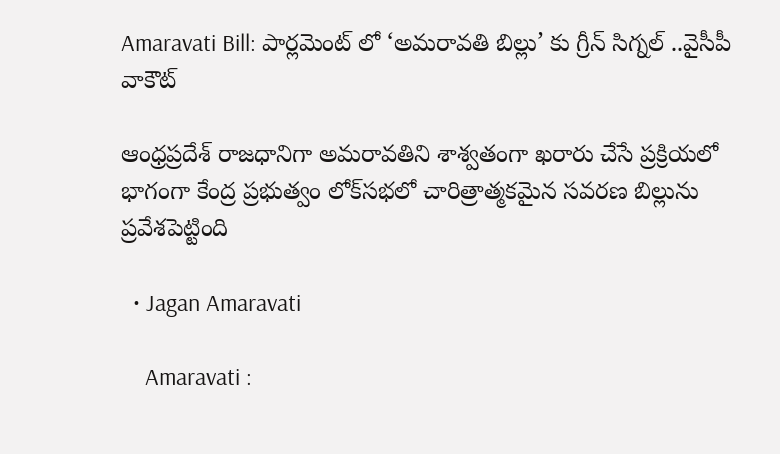Amaravati Bill: పార్లమెంట్ లో ‘అమరావతి బిల్లు’ కు గ్రీన్ సిగ్నల్ ..వైసీపీ వాకౌట్

ఆంధ్రప్రదేశ్ రాజధానిగా అమరావతిని శాశ్వతంగా ఖరారు చేసే ప్రక్రియలో భాగంగా కేంద్ర ప్రభుత్వం లోక్‌సభలో చారిత్రాత్మకమైన సవరణ బిల్లును ప్రవేశపెట్టింది

  • Jagan Amaravati

    Amaravati :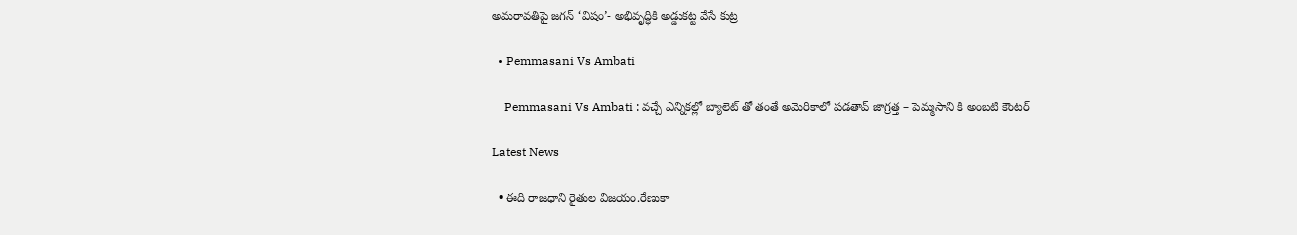అమరావతిపై జగన్ ‘విషం’- అభివృద్ధికి అడ్డుకట్ట వేసే కుట్ర

  • Pemmasani Vs Ambati

    Pemmasani Vs Ambati : వచ్చే ఎన్నికల్లో బ్యాలెట్ తో తంతే అమెరికాలో పడతావ్ జాగ్రత్త – పెమ్మసాని కి అంబటి కౌంటర్

Latest News

  • ఈది రాజధాని రైతుల విజయం.రేణుకా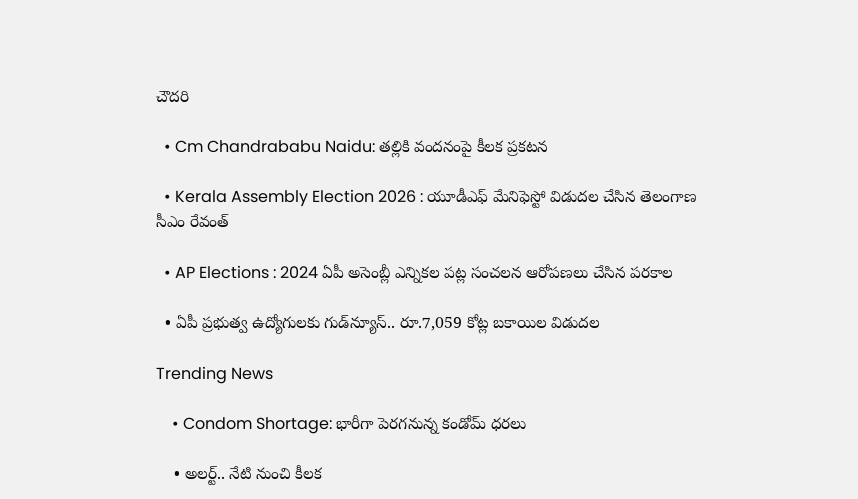చౌదరి

  • Cm Chandrababu Naidu: తల్లికి వందనంపై కీలక ప్రకటన

  • Kerala Assembly Election 2026 : యూడీఎఫ్ మేనిఫెస్టో విడుదల చేసిన తెలంగాణ సీఎం రేవంత్

  • AP Elections : 2024 ఏపీ అసెంబ్లీ ఎన్నికల పట్ల సంచలన ఆరోపణలు చేసిన పరకాల

  • ఏపీ ప్రభుత్వ ఉద్యోగులకు గుడ్‌న్యూస్‌.. రూ.7,059 కోట్ల బకాయిల విడుదల

Trending News

    • Condom Shortage: భారీగా పెరగనున్న కండోమ్ ధరలు

    • అల‌ర్ట్‌.. నేటి నుంచి కీల‌క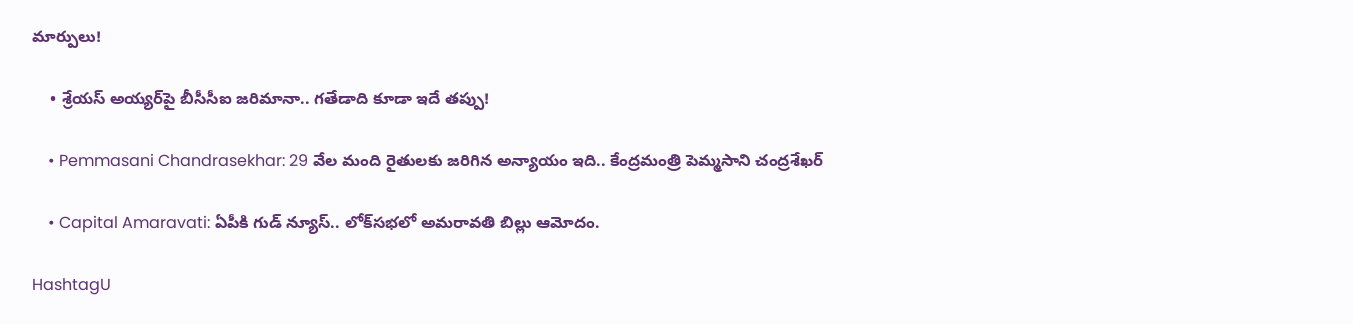మార్పులు!

    • శ్రేయస్ అయ్యర్‌పై బీసీసీఐ జరిమానా.. గ‌తేడాది కూడా ఇదే త‌ప్పు!

    • Pemmasani Chandrasekhar: 29 వేల మంది రైతులకు జరిగిన అన్యాయం ఇది.. కేంద్రమంత్రి పెమ్మసాని చంద్రశేఖర్

    • Capital Amaravati: ఏపీకి గుడ్ న్యూస్.. లోక్‌సభలో అమరావతి బిల్లు ఆమోదం.

HashtagU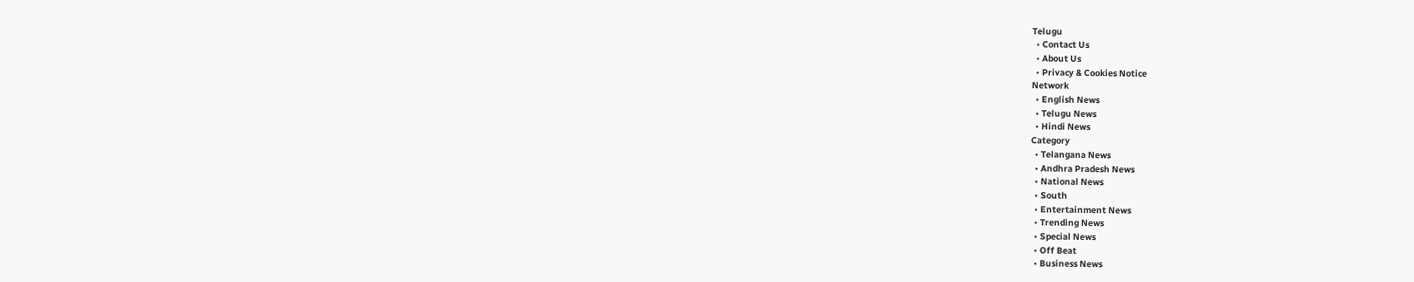Telugu
  • Contact Us
  • About Us
  • Privacy & Cookies Notice
Network
  • English News
  • Telugu News
  • Hindi News
Category
  • Telangana News
  • Andhra Pradesh News
  • National News
  • South
  • Entertainment News
  • Trending News
  • Special News
  • Off Beat
  • Business News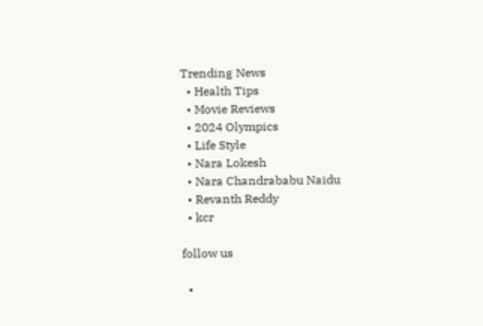Trending News
  • Health Tips
  • Movie Reviews
  • 2024 Olympics
  • Life Style
  • Nara Lokesh
  • Nara Chandrababu Naidu
  • Revanth Reddy
  • kcr

follow us

  •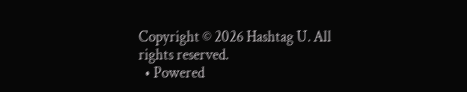Copyright © 2026 Hashtag U. All rights reserved.
  • Powered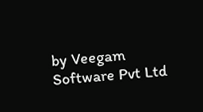by Veegam Software Pvt Ltd